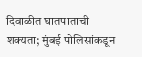दिवाळीत घातपाताची शक्यता; मुंबई पोलिसांकडून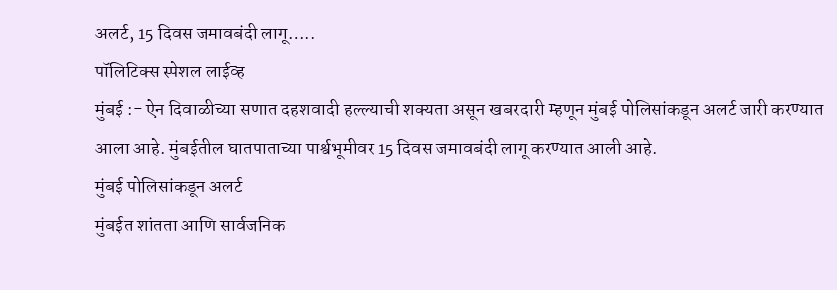अलर्ट, 15 दिवस जमावबंदी लागू…..
पॉलिटिक्स स्पेशल लाईव्ह
मुंबई :- ऐन दिवाळीच्या सणात दहशवादी हल्ल्याची शक्यता असून खबरदारी म्हणून मुंबई पोलिसांकडून अलर्ट जारी करण्यात आला आहे. मुंबईतील घातपाताच्या पार्श्वभूमीवर 15 दिवस जमावबंदी लागू करण्यात आली आहे.
मुंबई पोलिसांकडून अलर्ट
मुंबईत शांतता आणि सार्वजनिक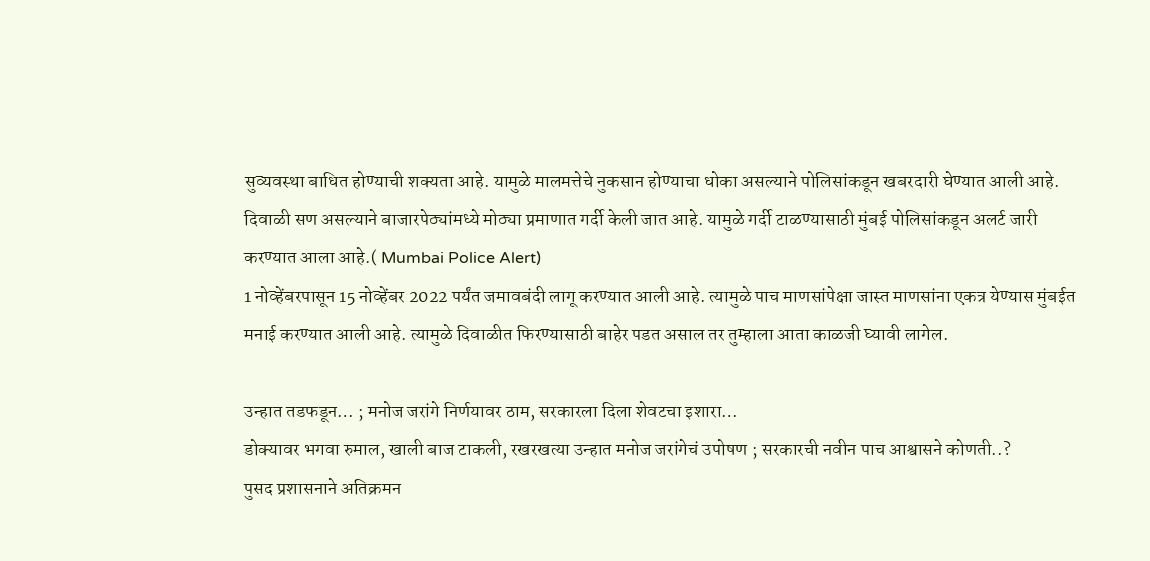सुव्यवस्था बाधित होण्याची शक्यता आहे. यामुळे मालमत्तेचे नुकसान होण्याचा धोका असल्याने पोलिसांकडून खबरदारी घेण्यात आली आहे. दिवाळी सण असल्याने बाजारपेठ्यांमध्ये मोठ्या प्रमाणात गर्दी केली जात आहे. यामुळे गर्दी टाळण्यासाठी मुंबई पोलिसांकडून अलर्ट जारी करण्यात आला आहे.( Mumbai Police Alert)
1 नोव्हेंबरपासून 15 नोव्हेंबर 2022 पर्यंत जमावबंदी लागू करण्यात आली आहे. त्यामुळे पाच माणसांपेक्षा जास्त माणसांना एकत्र येण्यास मुंबईत मनाई करण्यात आली आहे. त्यामुळे दिवाळीत फिरण्यासाठी बाहेर पडत असाल तर तुम्हाला आता काळजी घ्यावी लागेल.

उन्हात तडफडून… ; मनोज जरांगे निर्णयावर ठाम, सरकारला दिला शेवटचा इशारा…
डोक्यावर भगवा रुमाल, खाली बाज टाकली, रखरखत्या उन्हात मनोज जरांगेचं उपोषण ; सरकारची नवीन पाच आश्वासने कोणती..?
पुसद प्रशासनाने अतिक्रमन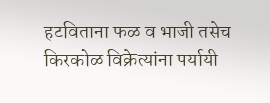हटविताना फळ व भाजी तसेच किरकोळ विक्रेत्यांना पर्यायी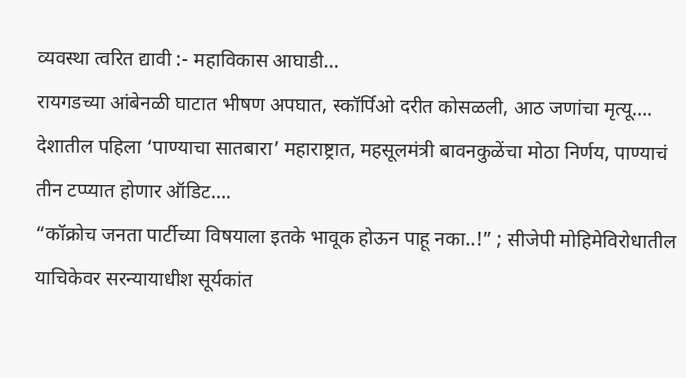व्यवस्था त्वरित द्यावी :- महाविकास आघाडी…
रायगडच्या आंबेनळी घाटात भीषण अपघात, स्कॉर्पिओ दरीत कोसळली, आठ जणांचा मृत्यू….
देशातील पहिला ‘पाण्याचा सातबारा’ महाराष्ट्रात, महसूलमंत्री बावनकुळेंचा मोठा निर्णय, पाण्याचं तीन टप्प्यात होणार ऑडिट….
“कॉक्रोच जनता पार्टीच्या विषयाला इतके भावूक होऊन पाहू नका..!” ; सीजेपी मोहिमेविरोधातील याचिकेवर सरन्यायाधीश सूर्यकांत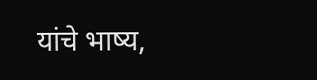यांचे भाष्य,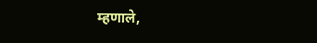म्हणाले,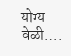योग्य वेळी….